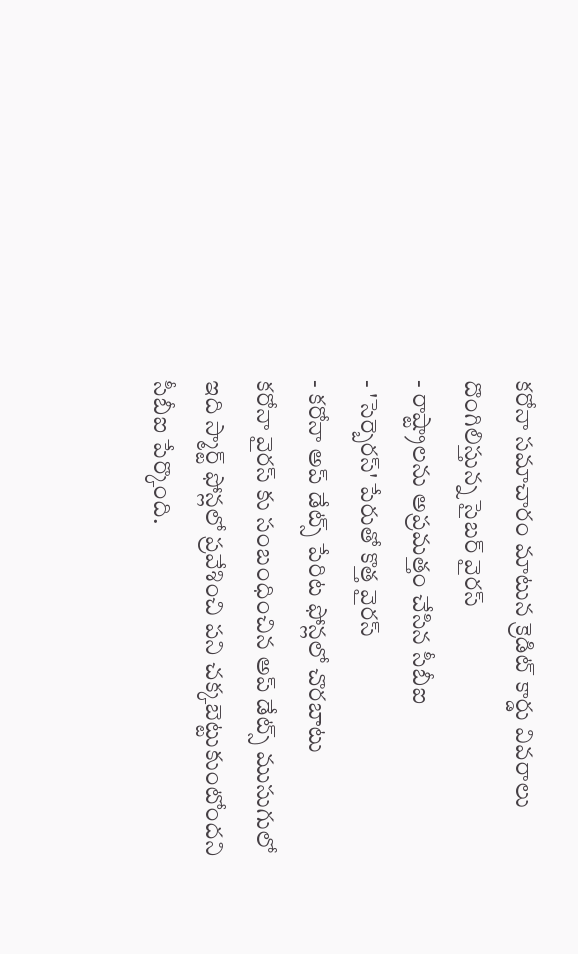కరోనా సమాచారం మాటున క్రెడిట్ కార్డు వివరాలు దొంగిలిస్తున్న సైబర్ వైరస్
- రాష్ట్రాలను అప్రమత్తం చేసిన సీబీఐ
- 'సెర్బెరస్' పేరుతో కొత్త వైరస్
- కరోనా అప్ డేట్స్ పేరిట ఫోన్లలో చొరబాటు
కరోనా వైరస్ కు సంబంధించిన అప్ డేట్స్ ముసుగులో ఇది స్మార్ట్ ఫోన్లలో ప్రవేశించి పని చక్కబెట్టుకుంటోందని సీబీఐ పేర్కొంది.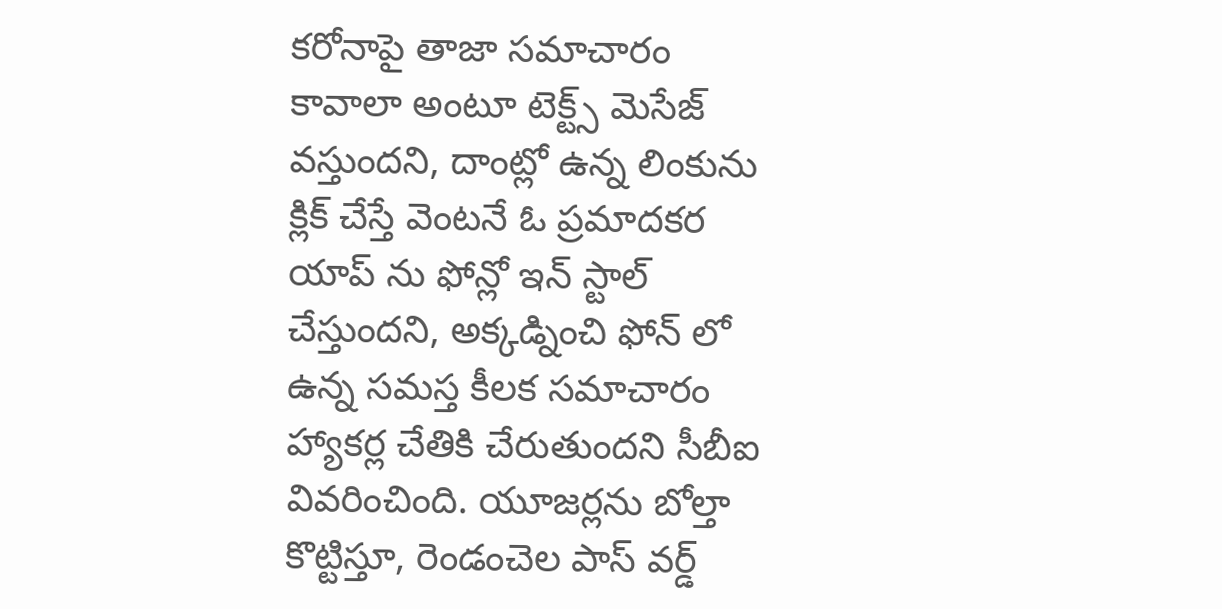కరోనాపై తాజా సమాచారం కావాలా అంటూ టెక్ట్స్ మెసేజ్ వస్తుందని, దాంట్లో ఉన్న లింకును క్లిక్ చేస్తే వెంటనే ఓ ప్రమాదకర యాప్ ను ఫోన్లో ఇన్ స్టాల్ చేస్తుందని, అక్కడ్నించి ఫోన్ లో ఉన్న సమస్త కీలక సమాచారం హ్యాకర్ల చేతికి చేరుతుందని సీబీఐ వివరించింది. యూజర్లను బోల్తా కొట్టిస్తూ, రెండంచెల పాస్ వర్డ్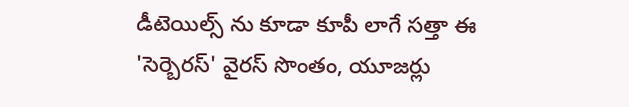డీటెయిల్స్ ను కూడా కూపీ లాగే సత్తా ఈ 'సెర్బెరస్' వైరస్ సొంతం, యూజర్లు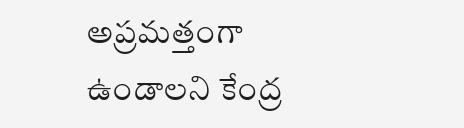అప్రమత్తంగా ఉండాలని కేంద్ర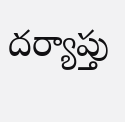దర్యాప్తు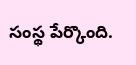సంస్థ పేర్కొంది.